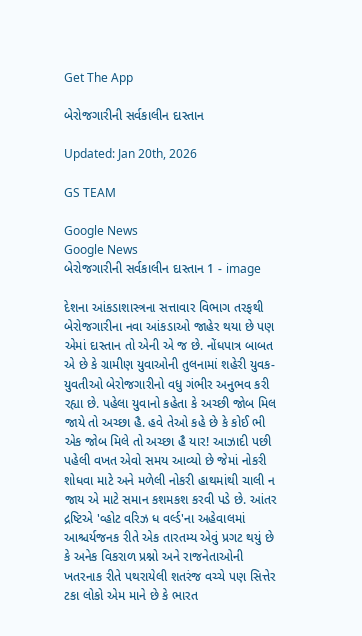Get The App

બેરોજગારીની સર્વકાલીન દાસ્તાન

Updated: Jan 20th, 2026

GS TEAM

Google News
Google News
બેરોજગારીની સર્વકાલીન દાસ્તાન 1 - image

દેશના આંકડાશાસ્ત્રના સત્તાવાર વિભાગ તરફથી બેરોજગારીના નવા આંકડાઓ જાહેર થયા છે પણ એમાં દાસ્તાન તો એની એ જ છે. નોંધપાત્ર બાબત એ છે કે ગ્રામીણ યુવાઓની તુલનામાં શહેરી યુવક-યુવતીઓ બેરોજગારીનો વધુ ગંભીર અનુભવ કરી રહ્યા છે. પહેલા યુવાનો કહેતા કે અચ્છી જોબ મિલ જાયે તો અચ્છા હૈ. હવે તેઓ કહે છે કે કોઈ ભી એક જોબ મિલે તો અચ્છા હૈ યાર! આઝાદી પછી પહેલી વખત એવો સમય આવ્યો છે જેમાં નોકરી શોધવા માટે અને મળેલી નોકરી હાથમાંથી ચાલી ન જાય એ માટે સમાન કશમકશ કરવી પડે છે. આંતર દ્રષ્ટિએ 'વ્હોટ વરિઝ ધ વર્લ્ડ'ના અહેવાલમાં આશ્ચર્યજનક રીતે એક તારતમ્ય એવું પ્રગટ થયું છે કે અનેક વિકરાળ પ્રશ્નો અને રાજનેતાઓની ખતરનાક રીતે પથરાયેલી શતરંજ વચ્ચે પણ સિત્તેર ટકા લોકો એમ માને છે કે ભારત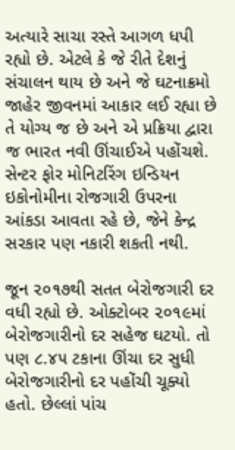અત્યારે સાચા રસ્તે આગળ ધપી રહ્યો છે. એટલે કે જે રીતે દેશનું સંચાલન થાય છે અને જે ઘટનાક્રમો જાહેર જીવનમાં આકાર લઈ રહ્યા છે તે યોગ્ય જ છે અને એ પ્રક્રિયા દ્વારા જ ભારત નવી ઊંચાઈએ પહોંચશે. સેન્ટર ફોર મોનિટરિંગ ઇન્ડિયન ઇકોનોમીના રોજગારી ઉપરના આંકડા આવતા રહે છે, જેને કેન્દ્ર સરકાર પણ નકારી શકતી નથી.

જૂન ૨૦૧૭થી સતત બેરોજગારી દર વધી રહ્યો છે. ઓક્ટોબર ૨૦૧૯માં બેરોજગારીનો દર સહેજ ઘટયો. તો પણ ૮.૪૫ ટકાના ઊંચા દર સુધી બેરોજગારીનો દર પહોંચી ચૂક્યો હતો. છેલ્લાં પાંચ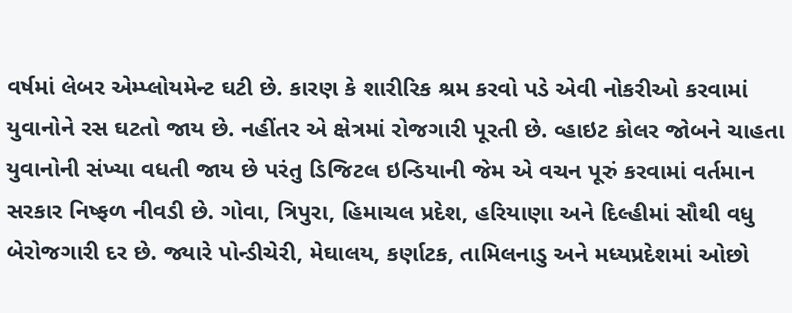વર્ષમાં લેબર એમ્પ્લોયમેન્ટ ઘટી છે. કારણ કે શારીરિક શ્રમ કરવો પડે એવી નોકરીઓ કરવામાં યુવાનોને રસ ઘટતો જાય છે. નહીંતર એ ક્ષેત્રમાં રોજગારી પૂરતી છે. વ્હાઇટ કોલર જોબને ચાહતા યુવાનોની સંખ્યા વધતી જાય છે પરંતુ ડિજિટલ ઇન્ડિયાની જેમ એ વચન પૂરું કરવામાં વર્તમાન સરકાર નિષ્ફળ નીવડી છે. ગોવા, ત્રિપુરા, હિમાચલ પ્રદેશ, હરિયાણા અને દિલ્હીમાં સૌથી વધુ બેરોજગારી દર છે. જ્યારે પોન્ડીચેરી, મેઘાલય, કર્ણાટક, તામિલનાડુ અને મધ્યપ્રદેશમાં ઓછો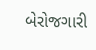બેરોજગારી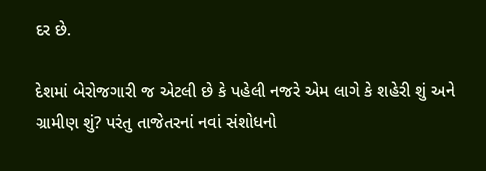દર છે.

દેશમાં બેરોજગારી જ એટલી છે કે પહેલી નજરે એમ લાગે કે શહેરી શું અને ગ્રામીણ શું? પરંતુ તાજેતરનાં નવાં સંશોધનો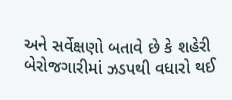અને સર્વેક્ષણો બતાવે છે કે શહેરી બેરોજગારીમાં ઝડપથી વધારો થઈ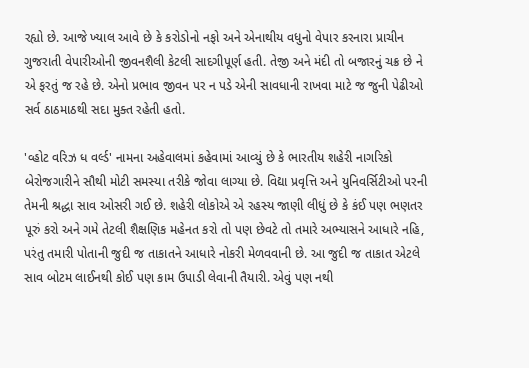રહ્યો છે. આજે ખ્યાલ આવે છે કે કરોડોનો નફો અને એનાથીય વધુનો વેપાર કરનારા પ્રાચીન ગુજરાતી વેપારીઓની જીવનશૈલી કેટલી સાદગીપૂર્ણ હતી. તેજી અને મંદી તો બજારનું ચક્ર છે ને એ ફરતું જ રહે છે. એનો પ્રભાવ જીવન પર ન પડે એની સાવધાની રાખવા માટે જ જુની પેઢીઓ સર્વ ઠાઠમાઠથી સદા મુક્ત રહેતી હતો.

'વ્હોટ વરિઝ ધ વર્લ્ડ' નામના અહેવાલમાં કહેવામાં આવ્યું છે કે ભારતીય શહેરી નાગરિકો બેરોજગારીને સૌથી મોટી સમસ્યા તરીકે જોવા લાગ્યા છે. વિદ્યા પ્રવૃત્તિ અને યુનિવર્સિટીઓ પરની તેમની શ્રદ્ધા સાવ ઓસરી ગઈ છે. શહેરી લોકોએ એ રહસ્ય જાણી લીધું છે કે કંઈ પણ ભણતર પૂરું કરો અને ગમે તેટલી શૈક્ષણિક મહેનત કરો તો પણ છેવટે તો તમારે અભ્યાસને આધારે નહિ, પરંતુ તમારી પોતાની જુદી જ તાકાતને આધારે નોકરી મેળવવાની છે. આ જુદી જ તાકાત એટલે સાવ બોટમ લાઈનથી કોઈ પણ કામ ઉપાડી લેવાની તૈયારી. એવું પણ નથી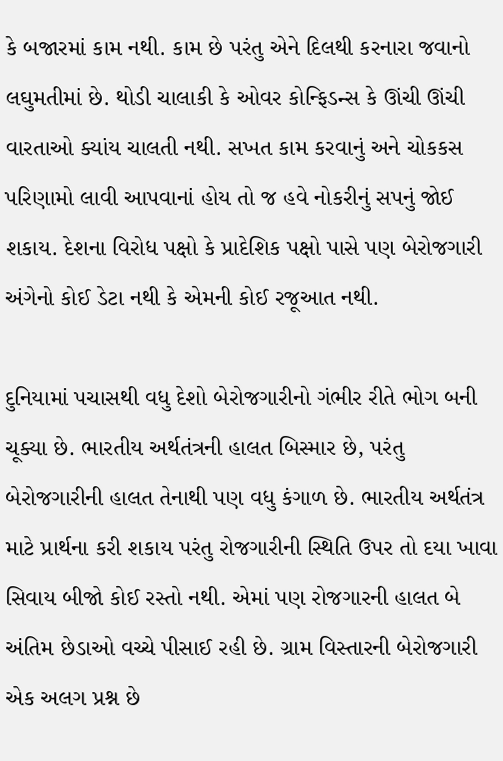કે બજારમાં કામ નથી. કામ છે પરંતુ એને દિલથી કરનારા જવાનો લઘુમતીમાં છે. થોડી ચાલાકી કે ઓવર કોન્ફિડન્સ કે ઊંચી ઊંચી વારતાઓ ક્યાંય ચાલતી નથી. સખત કામ કરવાનું અને ચોકકસ પરિણામો લાવી આપવાનાં હોય તો જ હવે નોકરીનું સપનું જોઈ શકાય. દેશના વિરોધ પક્ષો કે પ્રાદેશિક પક્ષો પાસે પણ બેરોજગારી અંગેનો કોઈ ડેટા નથી કે એમની કોઈ રજૂઆત નથી.

દુનિયામાં પચાસથી વધુ દેશો બેરોજગારીનો ગંભીર રીતે ભોગ બની ચૂક્યા છે. ભારતીય અર્થતંત્રની હાલત બિસ્માર છે, પરંતુ બેરોજગારીની હાલત તેનાથી પણ વધુ કંગાળ છે. ભારતીય અર્થતંત્ર માટે પ્રાર્થના કરી શકાય પરંતુ રોજગારીની સ્થિતિ ઉપર તો દયા ખાવા સિવાય બીજો કોઈ રસ્તો નથી. એમાં પણ રોજગારની હાલત બે અંતિમ છેડાઓ વચ્ચે પીસાઈ રહી છે. ગ્રામ વિસ્તારની બેરોજગારી એક અલગ પ્રશ્ન છે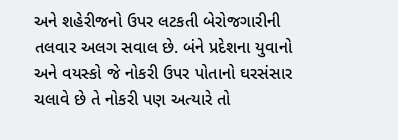અને શહેરીજનો ઉપર લટકતી બેરોજગારીની તલવાર અલગ સવાલ છે. બંને પ્રદેશના યુવાનો અને વયસ્કો જે નોકરી ઉપર પોતાનો ઘરસંસાર ચલાવે છે તે નોકરી પણ અત્યારે તો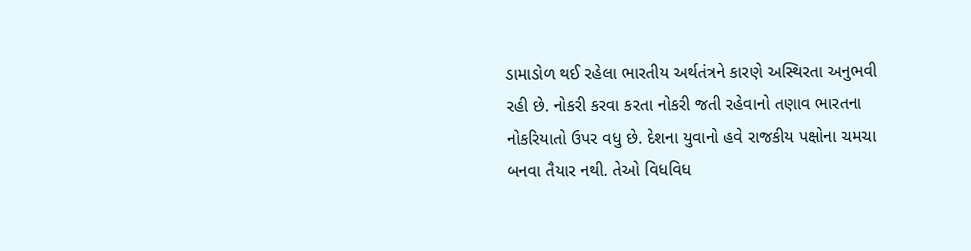ડામાડોળ થઈ રહેલા ભારતીય અર્થતંત્રને કારણે અસ્થિરતા અનુભવી રહી છે. નોકરી કરવા કરતા નોકરી જતી રહેવાનો તણાવ ભારતના નોકરિયાતો ઉપર વધુ છે. દેશના યુવાનો હવે રાજકીય પક્ષોના ચમચા બનવા તૈયાર નથી. તેઓ વિધવિધ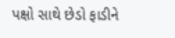પક્ષો સાથે છેડો ફાડીને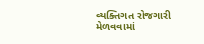વ્યક્તિગત રોજગારી મેળવવામાં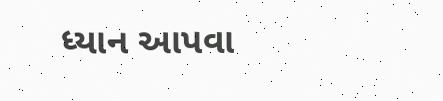ધ્યાન આપવા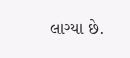લાગ્યા છે.